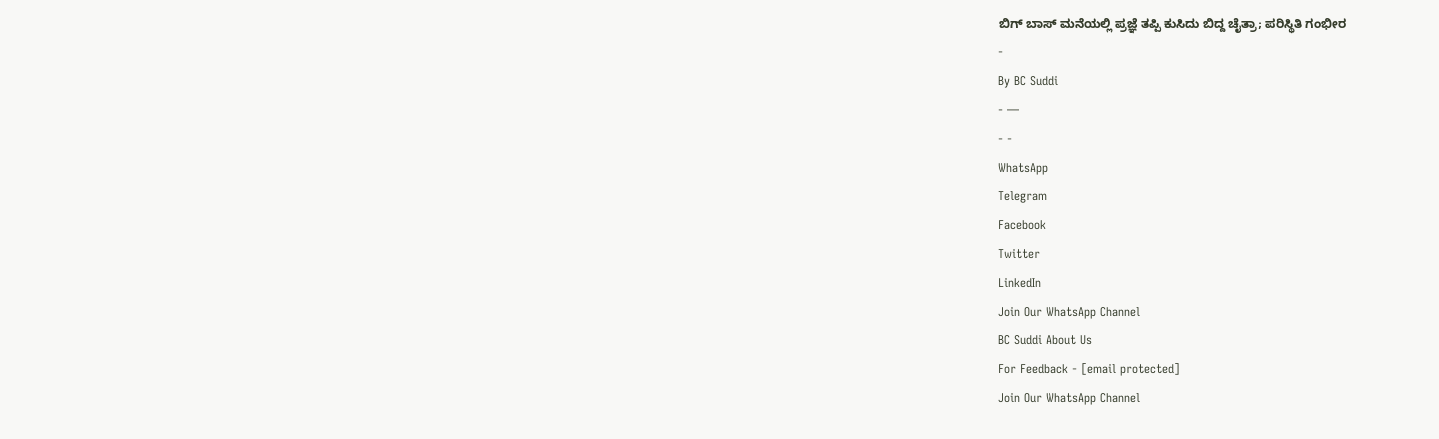ಬಿಗ್ ಬಾಸ್ ಮನೆಯಲ್ಲಿ ಪ್ರಜ್ಞೆ ತಪ್ಪಿ ಕುಸಿದು ಬಿದ್ದ ಚೈತ್ರಾ; ಪರಿಸ್ಥಿತಿ ಗಂಭೀರ
-
By BC Suddi
- —
- -
WhatsApp
Telegram
Facebook
Twitter
LinkedIn
Join Our WhatsApp Channel
BC Suddi About Us
For Feedback - [email protected]
Join Our WhatsApp Channel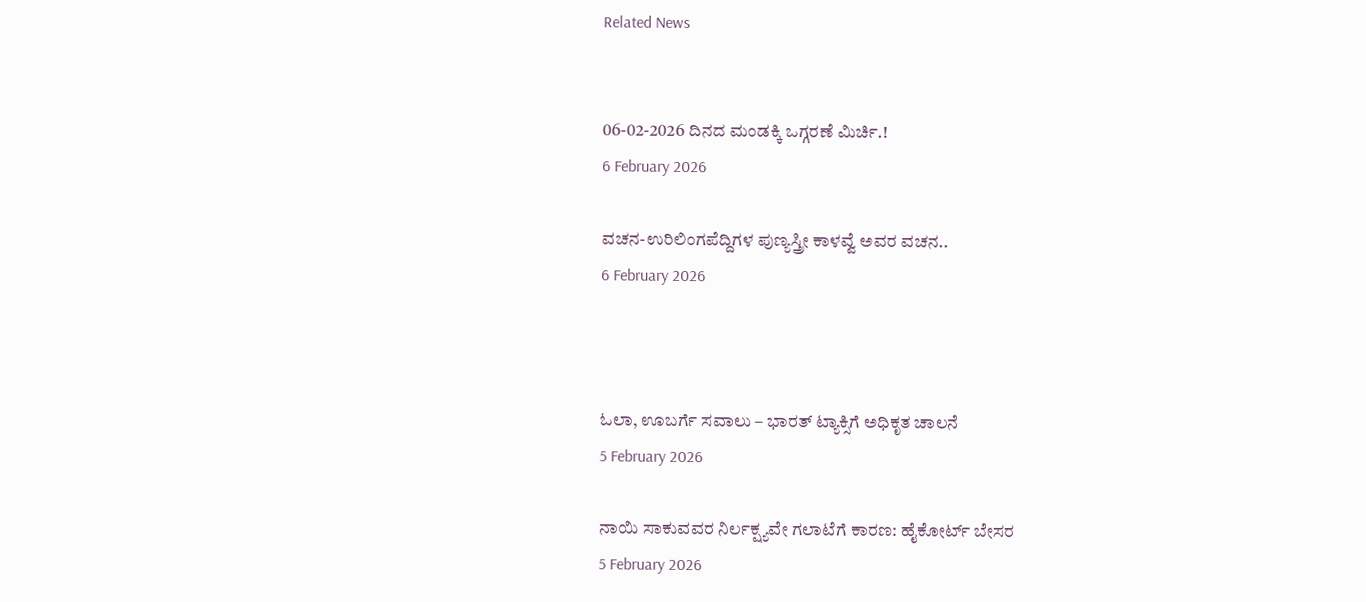Related News


06-02-2026 ದಿನದ ಮಂಡಕ್ಕಿ ಒಗ್ಗರಣೆ ಮಿರ್ಚಿ.!
6 February 2026

ವಚನ-ಉರಿಲಿಂಗಪೆದ್ದಿಗಳ ಪುಣ್ಯಸ್ತ್ರೀ ಕಾಳವ್ವೆ ಅವರ ವಚನ..
6 February 2026



ಓಲಾ, ಊಬರ್ಗೆ ಸವಾಲು – ಭಾರತ್ ಟ್ಯಾಕ್ಸಿಗೆ ಅಧಿಕೃತ ಚಾಲನೆ
5 February 2026

ನಾಯಿ ಸಾಕುವವರ ನಿರ್ಲಕ್ಷ್ಯವೇ ಗಲಾಟೆಗೆ ಕಾರಣ: ಹೈಕೋರ್ಟ್ ಬೇಸರ
5 February 2026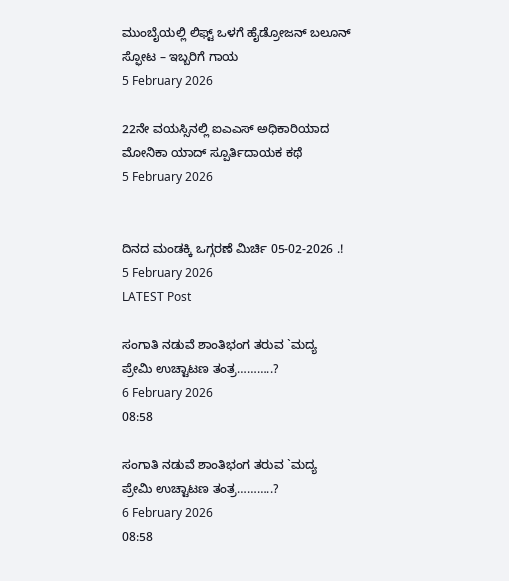ಮುಂಬೈಯಲ್ಲಿ ಲಿಫ್ಟ್ ಒಳಗೆ ಹೈಡ್ರೋಜನ್ ಬಲೂನ್ ಸ್ಫೋಟ – ಇಬ್ಬರಿಗೆ ಗಾಯ
5 February 2026

22ನೇ ವಯಸ್ಸಿನಲ್ಲಿ ಐಎಎಸ್ ಅಧಿಕಾರಿಯಾದ ಮೋನಿಕಾ ಯಾದ್ ಸ್ಪೂರ್ತಿದಾಯಕ ಕಥೆ
5 February 2026


ದಿನದ ಮಂಡಕ್ಕಿ ಒಗ್ಗರಣೆ ಮಿರ್ಚಿ 05-02-2026 .!
5 February 2026
LATEST Post

ಸಂಗಾತಿ ನಡುವೆ ಶಾಂತಿಭಂಗ ತರುವ `ಮದ್ಯ ಪ್ರೇಮಿ ಉಚ್ಟಾಟಣ ತಂತ್ರ………..?
6 February 2026
08:58

ಸಂಗಾತಿ ನಡುವೆ ಶಾಂತಿಭಂಗ ತರುವ `ಮದ್ಯ ಪ್ರೇಮಿ ಉಚ್ಟಾಟಣ ತಂತ್ರ………..?
6 February 2026
08:58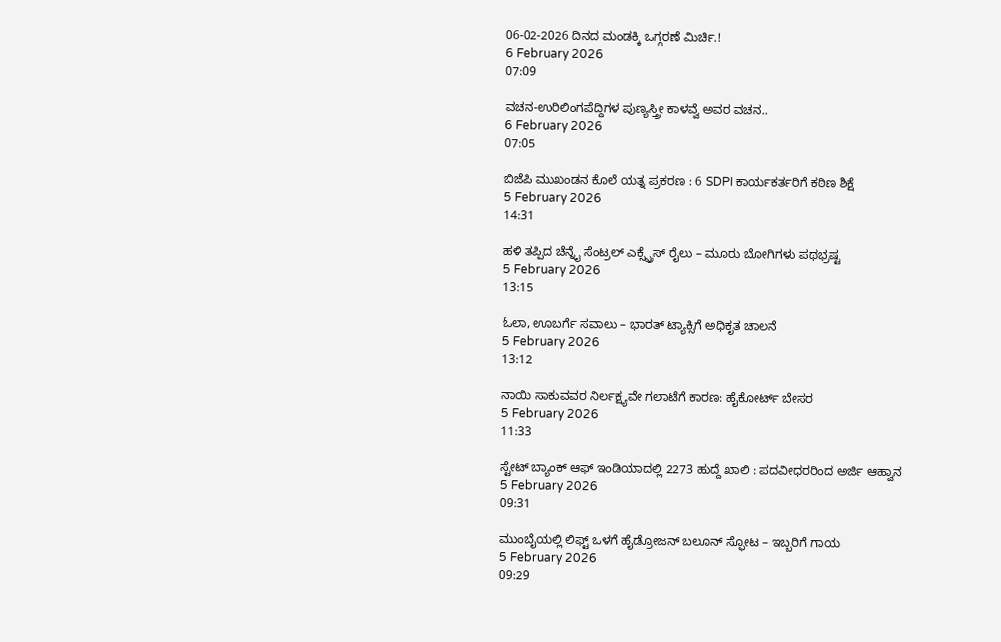06-02-2026 ದಿನದ ಮಂಡಕ್ಕಿ ಒಗ್ಗರಣೆ ಮಿರ್ಚಿ.!
6 February 2026
07:09

ವಚನ-ಉರಿಲಿಂಗಪೆದ್ದಿಗಳ ಪುಣ್ಯಸ್ತ್ರೀ ಕಾಳವ್ವೆ ಅವರ ವಚನ..
6 February 2026
07:05

ಬಿಜೆಪಿ ಮುಖಂಡನ ಕೊಲೆ ಯತ್ನ ಪ್ರಕರಣ : 6 SDPI ಕಾರ್ಯಕರ್ತರಿಗೆ ಕಠಿಣ ಶಿಕ್ಷೆ
5 February 2026
14:31

ಹಳಿ ತಪ್ಪಿದ ಚೆನ್ನೈ ಸೆಂಟ್ರಲ್ ಎಕ್ಸ್ಪ್ರೆಸ್ ರೈಲು – ಮೂರು ಬೋಗಿಗಳು ಪಥಭ್ರಷ್ಟ
5 February 2026
13:15

ಓಲಾ, ಊಬರ್ಗೆ ಸವಾಲು – ಭಾರತ್ ಟ್ಯಾಕ್ಸಿಗೆ ಅಧಿಕೃತ ಚಾಲನೆ
5 February 2026
13:12

ನಾಯಿ ಸಾಕುವವರ ನಿರ್ಲಕ್ಷ್ಯವೇ ಗಲಾಟೆಗೆ ಕಾರಣ: ಹೈಕೋರ್ಟ್ ಬೇಸರ
5 February 2026
11:33

ಸ್ಟೇಟ್ ಬ್ಯಾಂಕ್ ಆಫ್ ಇಂಡಿಯಾದಲ್ಲಿ 2273 ಹುದ್ದೆ ಖಾಲಿ : ಪದವೀಧರರಿಂದ ಅರ್ಜಿ ಆಹ್ವಾನ
5 February 2026
09:31

ಮುಂಬೈಯಲ್ಲಿ ಲಿಫ್ಟ್ ಒಳಗೆ ಹೈಡ್ರೋಜನ್ ಬಲೂನ್ ಸ್ಫೋಟ – ಇಬ್ಬರಿಗೆ ಗಾಯ
5 February 2026
09:29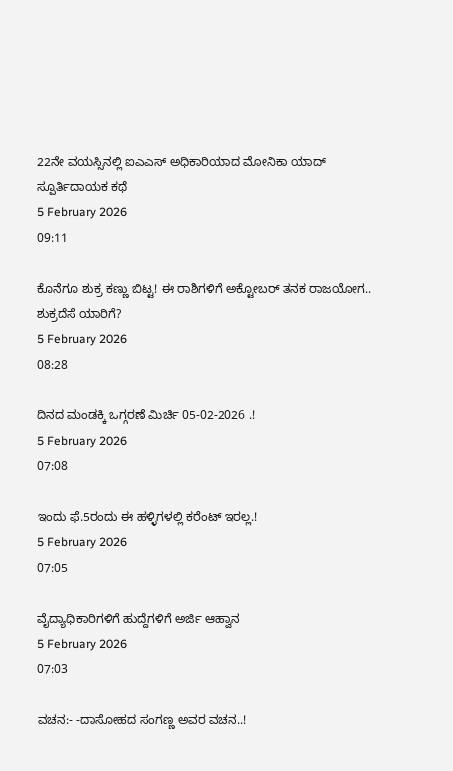22ನೇ ವಯಸ್ಸಿನಲ್ಲಿ ಐಎಎಸ್ ಅಧಿಕಾರಿಯಾದ ಮೋನಿಕಾ ಯಾದ್ ಸ್ಪೂರ್ತಿದಾಯಕ ಕಥೆ
5 February 2026
09:11

ಕೊನೆಗೂ ಶುಕ್ರ ಕಣ್ಣು ಬಿಟ್ಟ! ಈ ರಾಶಿಗಳಿಗೆ ಅಕ್ಟೋಬರ್ ತನಕ ರಾಜಯೋಗ.. ಶುಕ್ರದೆಸೆ ಯಾರಿಗೆ?
5 February 2026
08:28

ದಿನದ ಮಂಡಕ್ಕಿ ಒಗ್ಗರಣೆ ಮಿರ್ಚಿ 05-02-2026 .!
5 February 2026
07:08

ಇಂದು ಫೆ.5ರಂದು ಈ ಹಳ್ಳಿಗಳಲ್ಲಿ ಕರೆಂಟ್ ಇರಲ್ಲ.!
5 February 2026
07:05

ವೈದ್ಯಾಧಿಕಾರಿಗಳಿಗೆ ಹುದ್ದೆಗಳಿಗೆ ಅರ್ಜಿ ಆಹ್ವಾನ
5 February 2026
07:03

ವಚನ:- -ದಾಸೋಹದ ಸಂಗಣ್ಣ ಅವರ ವಚನ..!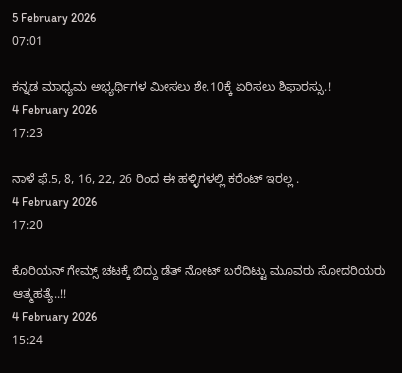5 February 2026
07:01

ಕನ್ನಡ ಮಾಧ್ಯಮ ಅಭ್ಯರ್ಥಿಗಳ ಮೀಸಲು ಶೇ.10ಕ್ಕೆ ಏರಿಸಲು ಶಿಫಾರಸ್ಸು.!
4 February 2026
17:23

ನಾಳೆ ಫೆ.5, 8, 16, 22, 26 ರಿಂದ ಈ ಹಳ್ಳಿಗಳಲ್ಲಿ ಕರೆಂಟ್ ಇರಲ್ಲ .
4 February 2026
17:20

ಕೊರಿಯನ್ ಗೇಮ್ಸ್ ಚಟಕ್ಕೆ ಬಿದ್ದು ಡೆತ್ ನೋಟ್ ಬರೆದಿಟ್ಟು ಮೂವರು ಸೋದರಿಯರು ಆತ್ಮಹತ್ಯೆ..!!
4 February 2026
15:24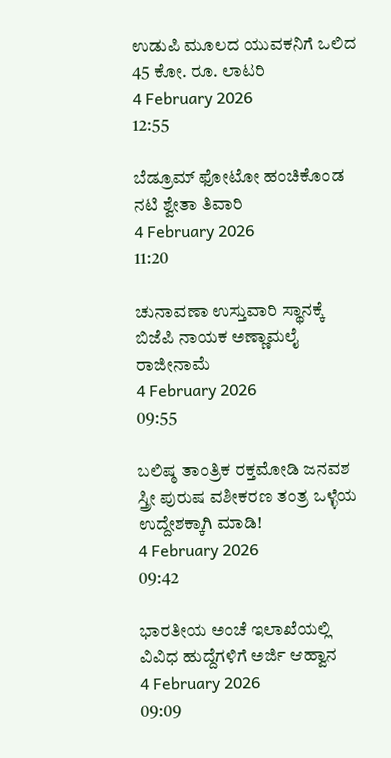ಉಡುಪಿ ಮೂಲದ ಯುವಕನಿಗೆ ಒಲಿದ 45 ಕೋ. ರೂ. ಲಾಟರಿ
4 February 2026
12:55

ಬೆಡ್ರೂಮ್ ಫೋಟೋ ಹಂಚಿಕೊಂಡ ನಟಿ ಶ್ವೇತಾ ತಿವಾರಿ
4 February 2026
11:20

ಚುನಾವಣಾ ಉಸ್ತುವಾರಿ ಸ್ಥಾನಕ್ಕೆ ಬಿಜೆಪಿ ನಾಯಕ ಅಣ್ಣಾಮಲೈ ರಾಜೀನಾಮೆ
4 February 2026
09:55

ಬಲಿಷ್ಠ ತಾಂತ್ರಿಕ ರಕ್ತಮೋಡಿ ಜನವಶ ಸ್ತ್ರೀ ಪುರುಷ ವಶೀಕರಣ ತಂತ್ರ ಒಳ್ಳೆಯ ಉದ್ದೇಶಕ್ಕಾಗಿ ಮಾಡಿ!
4 February 2026
09:42

ಭಾರತೀಯ ಅಂಚೆ ಇಲಾಖೆಯಲ್ಲಿ ವಿವಿಧ ಹುದ್ದೆಗಳಿಗೆ ಅರ್ಜಿ ಆಹ್ವಾನ
4 February 2026
09:09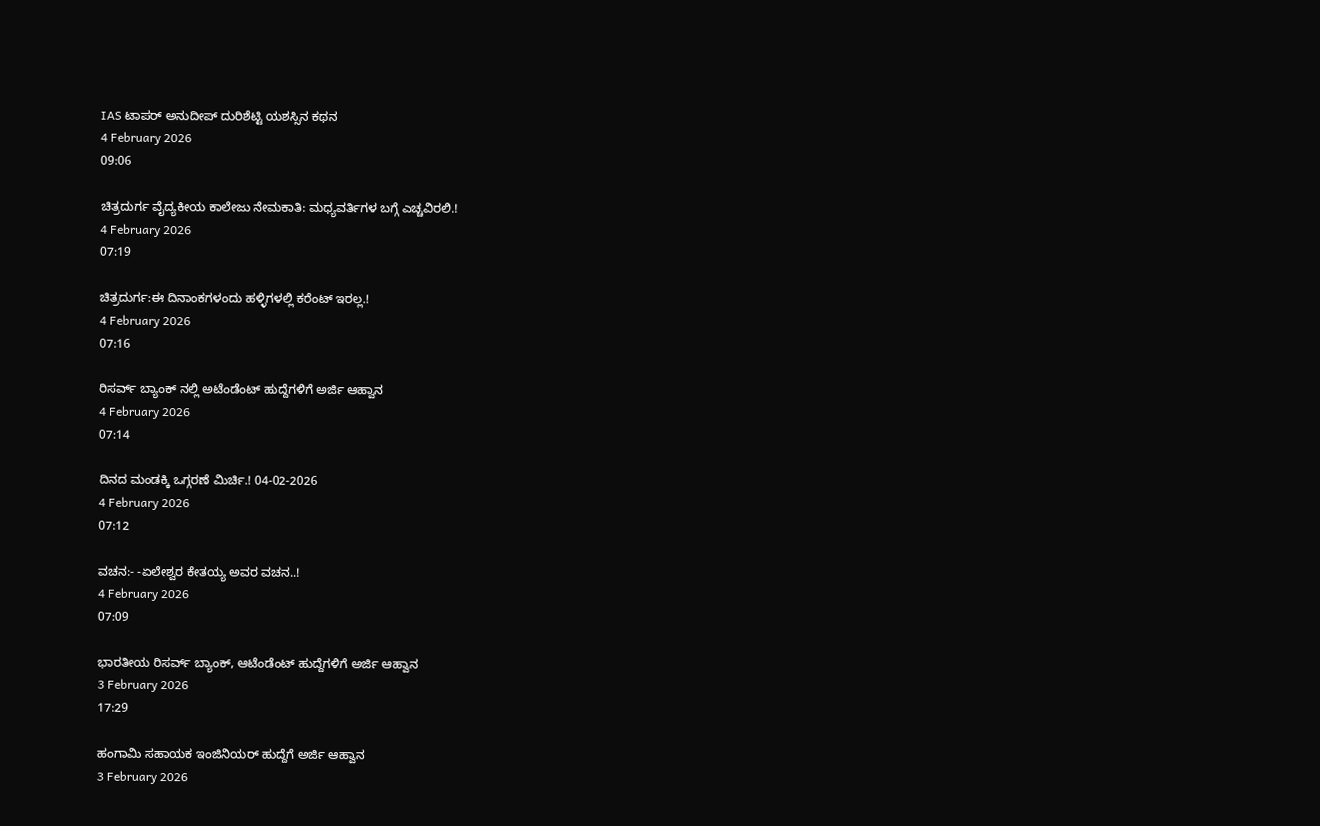IAS ಟಾಪರ್ ಅನುದೀಪ್ ದುರಿಶೆಟ್ಟಿ ಯಶಸ್ಸಿನ ಕಥನ
4 February 2026
09:06

ಚಿತ್ರದುರ್ಗ ವೈದ್ಯಕೀಯ ಕಾಲೇಜು ನೇಮಕಾತಿ: ಮಧ್ಯವರ್ತಿಗಳ ಬಗ್ಗೆ ಎಚ್ಚವಿರಲಿ.!
4 February 2026
07:19

ಚಿತ್ರದುರ್ಗ:ಈ ದಿನಾಂಕಗಳಂದು ಹಳ್ಳಿಗಳಲ್ಲಿ ಕರೆಂಟ್ ಇರಲ್ಲ.!
4 February 2026
07:16

ರಿಸರ್ವ್ ಬ್ಯಾಂಕ್ ನಲ್ಲಿ ಅಟೆಂಡೆಂಟ್ ಹುದ್ದೆಗಳಿಗೆ ಅರ್ಜಿ ಆಹ್ವಾನ
4 February 2026
07:14

ದಿನದ ಮಂಡಕ್ಕಿ ಒಗ್ಗರಣೆ ಮಿರ್ಚಿ.! 04-02-2026
4 February 2026
07:12

ವಚನ:- -ಏಲೇಶ್ವರ ಕೇತಯ್ಯ ಅವರ ವಚನ..!
4 February 2026
07:09

ಭಾರತೀಯ ರಿಸರ್ವ್ ಬ್ಯಾಂಕ್, ಆಟೆಂಡೆಂಟ್ ಹುದ್ದೆಗಳಿಗೆ ಅರ್ಜಿ ಆಹ್ವಾನ
3 February 2026
17:29

ಹಂಗಾಮಿ ಸಹಾಯಕ ಇಂಜಿನಿಯರ್ ಹುದ್ದೆಗೆ ಅರ್ಜಿ ಆಹ್ವಾನ
3 February 2026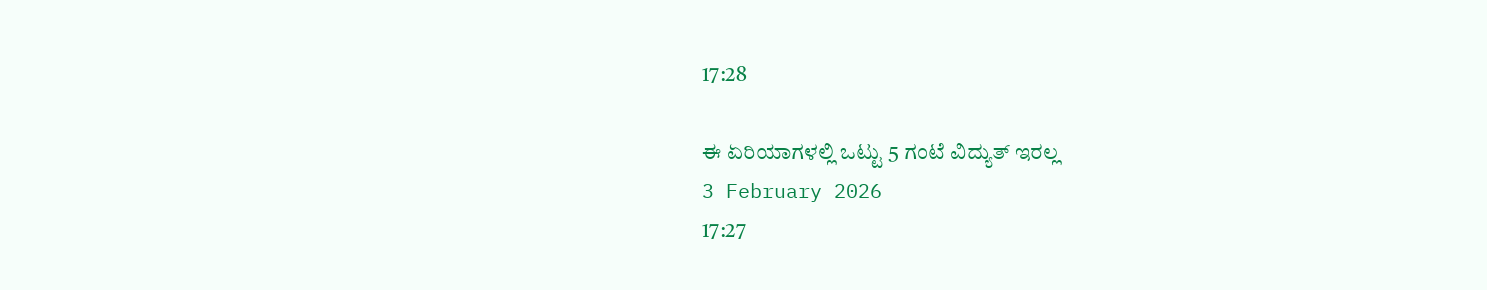17:28

ಈ ಏರಿಯಾಗಳಲ್ಲಿ ಒಟ್ಟು 5 ಗಂಟೆ ವಿದ್ಯುತ್ ಇರಲ್ಲ
3 February 2026
17:27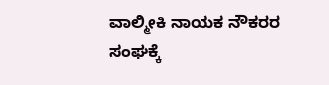ವಾಲ್ಮೀಕಿ ನಾಯಕ ನೌಕರರ ಸಂಘಕ್ಕೆ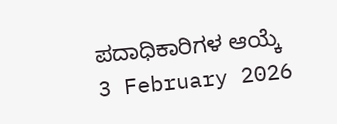ಪದಾಧಿಕಾರಿಗಳ ಆಯ್ಕೆ
3 February 2026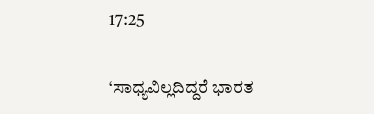17:25

‘ಸಾಧ್ಯವಿಲ್ಲದಿದ್ದರೆ ಭಾರತ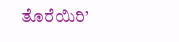ತೊರೆಯಿರಿ’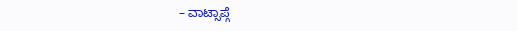– ವಾಟ್ಸಾಪ್ಗೆ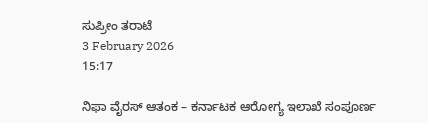ಸುಪ್ರೀಂ ತರಾಟೆ
3 February 2026
15:17

ನಿಫಾ ವೈರಸ್ ಆತಂಕ – ಕರ್ನಾಟಕ ಆರೋಗ್ಯ ಇಲಾಖೆ ಸಂಪೂರ್ಣ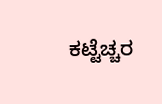ಕಟ್ಟೆಚ್ಚರ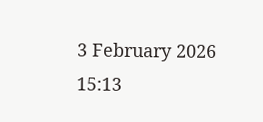3 February 2026
15:13